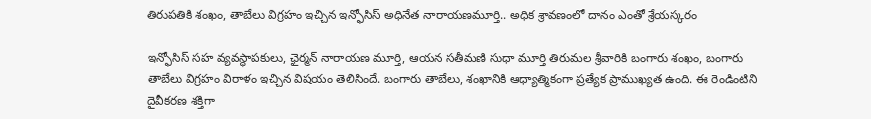తిరుపతికి శంఖం, తాబేలు విగ్రహం ఇచ్చిన ఇన్ఫోసిస్ అధినేత నారాయణమూర్తి.. అధిక శ్రావణంలో దానం ఎంతో శ్రేయస్కరం

ఇన్ఫోసిస్ సహ వ్యవస్థాపకులు, ఛైర్మన్ నారాయణ మూర్తి, ఆయన సతీమణి సుధా మూర్తి తిరుమల శ్రీవారికి బంగారు శంఖం, బంగారు తాబేలు విగ్రహం విరాళం ఇచ్చిన విషయం తెలిసిందే. బంగారు తాబేలు, శంఖానికి ఆధ్యాత్మికంగా ప్రత్యేక ప్రాముఖ్యత ఉంది. ఈ రెండింటిని దైవీకరణ శక్తిగా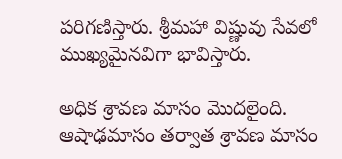పరిగణిస్తారు. శ్రీమహా విష్ణువు సేవలో ముఖ్యమైనవిగా భావిస్తారు.

అధిక శ్రావణ మాసం మొదలైంది. ఆషాఢమాసం తర్వాత శ్రావణ మాసం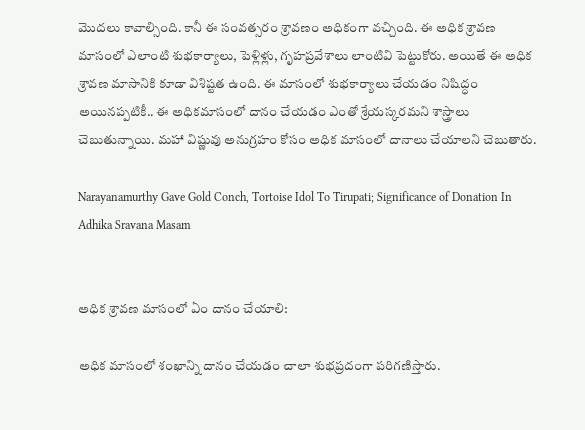మొదలు కావాల్సింది. కానీ ఈ సంవత్సరం శ్రావణం అధికంగా వచ్చింది. ఈ అధిక శ్రావణ మాసంలో ఎలాంటి శుభకార్యాలు, పెళ్లిళ్లు, గృహప్రవేశాలు లాంటివి పెట్టుకోరు. అయితే ఈ అధిక శ్రావణ మాసానికి కూడా విశిష్టత ఉంది. ఈ మాసంలో శుభకార్యాలు చేయడం నిషిద్ధం అయినప్పటికీ.. ఈ అధికమాసంలో దానం చేయడం ఎంతో శ్రేయస్కరమని శాస్త్రాలు చెబుతున్నాయి. మహా విష్ణువు అనుగ్రహం కోసం అధిక మాసంలో దానాలు చేయాలని చెబుతారు.

Narayanamurthy Gave Gold Conch, Tortoise Idol To Tirupati; Significance of Donation In Adhika Sravana Masam


అధిక శ్రావణ మాసంలో ఏం దానం చేయాలి:

అధిక మాసంలో శంఖాన్ని దానం చేయడం చాలా శుభప్రదంగా పరిగణిస్తారు.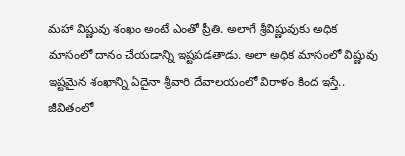మహా విష్ణువు శంఖం అంటే ఎంతో ప్రీతి. అలాగే శ్రీవిష్ణువుకు అధిక మాసంలో దానం చేయడాన్ని ఇష్టపడతాడు. అలా అధిక మాసంలో విష్ణువు ఇష్టమైన శంఖాన్ని ఏదైనా శ్రీవారి దేవాలయంలో విరాళం కింద ఇస్తే.. జీవితంలో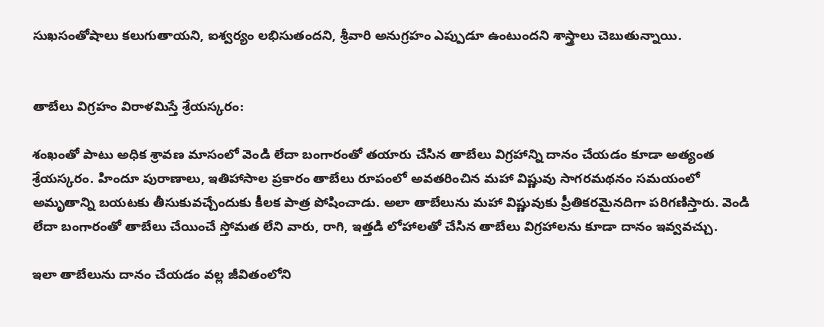సుఖసంతోషాలు కలుగుతాయని, ఐశ్వర్యం లభిసుతందని, శ్రీవారి అనుగ్రహం ఎప్పుడూ ఉంటుందని శాస్త్రాలు చెబుతున్నాయి.


తాబేలు విగ్రహం విరాళమిస్తే శ్రేయస్కరం:

శంఖంతో పాటు అధిక శ్రావణ మాసంలో వెండి లేదా బంగారంతో తయారు చేసిన తాబేలు విగ్రహాన్ని దానం చేయడం కూడా అత్యంత శ్రేయస్కరం. హిందూ పురాణాలు, ఇతిహాసాల ప్రకారం తాబేలు రూపంలో అవతరించిన మహా విష్ణువు సాగరమథనం సమయంలో అమృతాన్ని బయటకు తీసుకువచ్చేందుకు కీలక పాత్ర పోషించాడు. అలా తాబేలును మహా విష్ణువుకు ప్రీతికరమైనదిగా పరిగణిస్తారు. వెండి లేదా బంగారంతో తాబేలు చేయించే స్తోమత లేని వారు, రాగి, ఇత్తడి లోహాలతో చేసిన తాబేలు విగ్రహాలను కూడా దానం ఇవ్వవచ్చు.

ఇలా తాబేలును దానం చేయడం వల్ల జీవితంలోని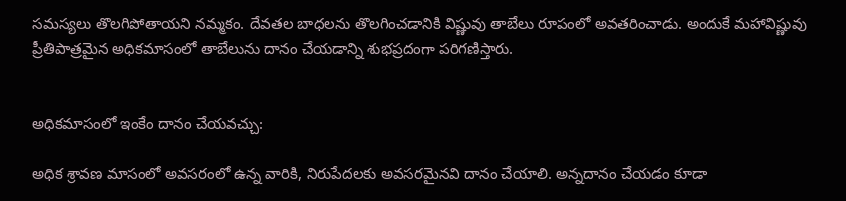సమస్యలు తొలగిపోతాయని నమ్మకం. దేవతల బాధలను తొలగించడానికి విష్ణువు తాబేలు రూపంలో అవతరించాడు. అందుకే మహావిష్ణువు ప్రీతిపాత్రమైన అధికమాసంలో తాబేలును దానం చేయడాన్ని శుభప్రదంగా పరిగణిస్తారు.


అధికమాసంలో ఇంకేం దానం చేయవచ్చు:

అధిక శ్రావణ మాసంలో అవసరంలో ఉన్న వారికి, నిరుపేదలకు అవసరమైనవి దానం చేయాలి. అన్నదానం చేయడం కూడా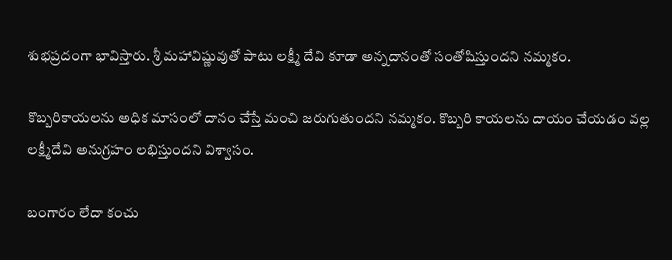శుభప్రదంగా భావిస్తారు. శ్రీ మహావిష్ణువుతో పాటు లక్ష్మీ దేవి కూడా అన్నదానంతో సంతోషిస్తుందని నమ్మకం.

కొబ్బరికాయలను అధిక మాసంలో దానం చేస్తే మంచి జరుగుతుందని నమ్మకం. కొబ్బరి కాయలను దాయం చేయడం వల్ల లక్ష్మీదేవి అనుగ్రహం లభిస్తుందని విశ్వాసం.

బంగారం లేదా కంచు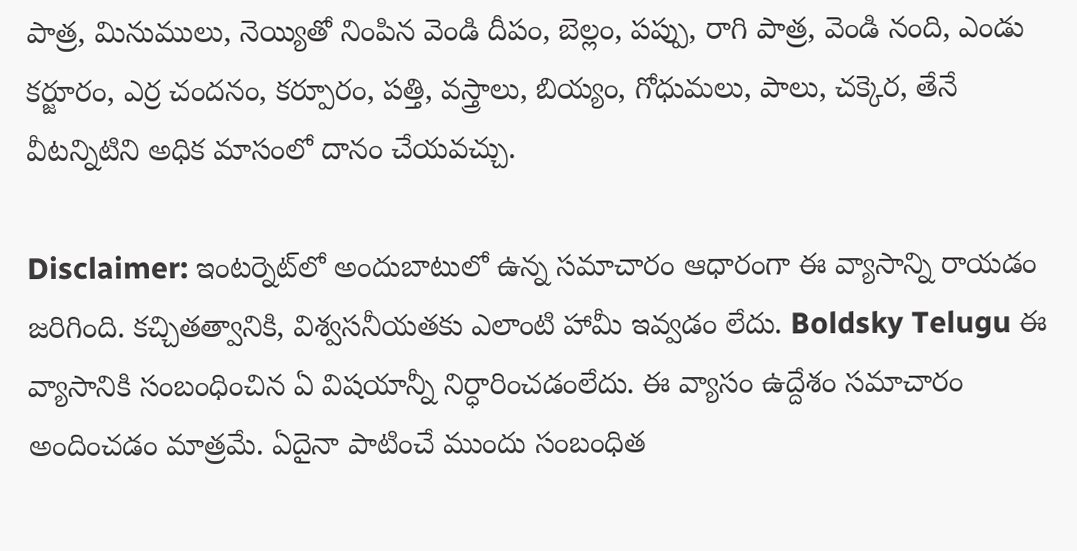పాత్ర, మినుములు, నెయ్యితో నింపిన వెండి దీపం, బెల్లం, పప్పు, రాగి పాత్ర, వెండి నంది, ఎండు కర్జూరం, ఎర్ర చందనం, కర్పూరం, పత్తి, వస్త్రాలు, బియ్యం, గోధుమలు, పాలు, చక్కెర, తేనే వీటన్నిటిని అధిక మాసంలో దానం చేయవచ్చు.

Disclaimer: ఇంటర్నెట్‌లో అందుబాటులో ఉన్న సమాచారం ఆధారంగా ఈ వ్యాసాన్ని రాయడం జరిగింది. కచ్చితత్వానికి, విశ్వసనీయతకు ఎలాంటి హామీ ఇవ్వడం లేదు. Boldsky Telugu ఈ వ్యాసానికి సంబంధించిన ఏ విషయాన్నీ నిర్ధారించడంలేదు. ఈ వ్యాసం ఉద్దేశం సమాచారం అందించడం మాత్రమే. ఏదైనా పాటించే ముందు సంబంధిత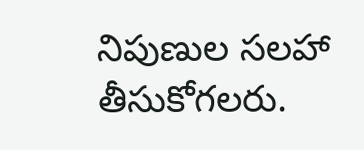నిపుణుల సలహా తీసుకోగలరు.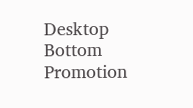Desktop Bottom Promotion